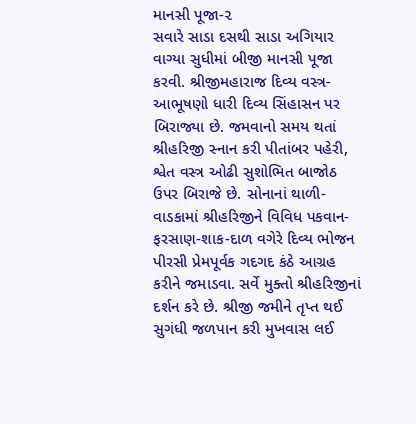માનસી પૂજા-૨
સવારે સાડા દસથી સાડા અગિયાર વાગ્યા સુધીમાં બીજી માનસી પૂજા કરવી. શ્રીજીમહારાજ દિવ્ય વસ્ત્ર-આભૂષણો ધારી દિવ્ય સિંહાસન પર બિરાજ્યા છે. જમવાનો સમય થતાં શ્રીહરિજી સ્નાન કરી પીતાંબર પહેરી, શ્વેત વસ્ત્ર ઓઢી સુશોભિત બાજોઠ ઉપર બિરાજે છે. સોનાનાં થાળી-વાડકામાં શ્રીહરિજીને વિવિધ પકવાન-ફરસાણ-શાક-દાળ વગેરે દિવ્ય ભોજન પીરસી પ્રેમપૂર્વક ગદગદ કંઠે આગ્રહ કરીને જમાડવા. સર્વે મુક્તો શ્રીહરિજીનાં દર્શન કરે છે. શ્રીજી જમીને તૃપ્ત થઈ સુગંધી જળપાન કરી મુખવાસ લઈ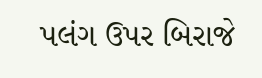પલંગ ઉપર બિરાજે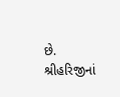છે. શ્રીહરિજીનાં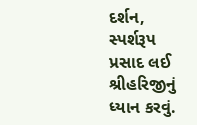દર્શન, સ્પર્શરૂપ પ્રસાદ લઈ શ્રીહરિજીનું ધ્યાન કરવું.